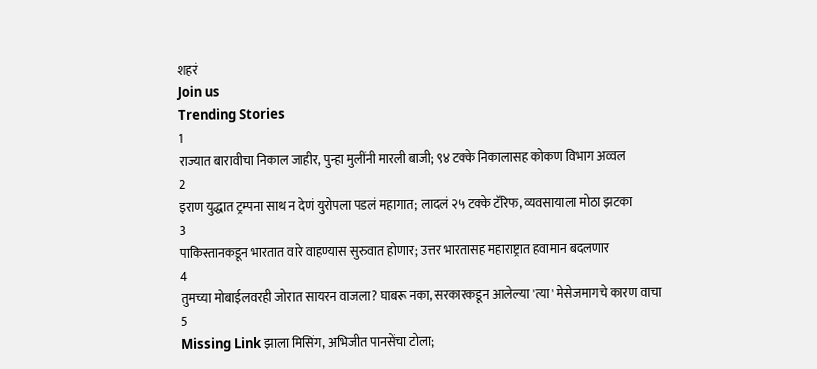शहरं
Join us
Trending Stories
1
राज्यात बारावीचा निकाल जाहीर, पुन्हा मुलींनी मारली बाजी; ९४ टक्के निकालासह कोकण विभाग अव्वल
2
इराण युद्धात ट्रम्पना साथ न देणं युरोपला पडलं महागात; लादलं २५ टक्के टॅरिफ, व्यवसायाला मोठा झटका
3
पाकिस्तानकडून भारतात वारे वाहण्यास सुरुवात होणार; उत्तर भारतासह महाराष्ट्रात हवामान बदलणार
4
तुमच्या मोबाईलवरही जोरात सायरन वाजला? घाबरू नका, सरकारकडून आलेल्या 'त्या' मेसेजमागचे कारण वाचा
5
Missing Link झाला मिसिंग, अभिजीत पानसेंचा टोला;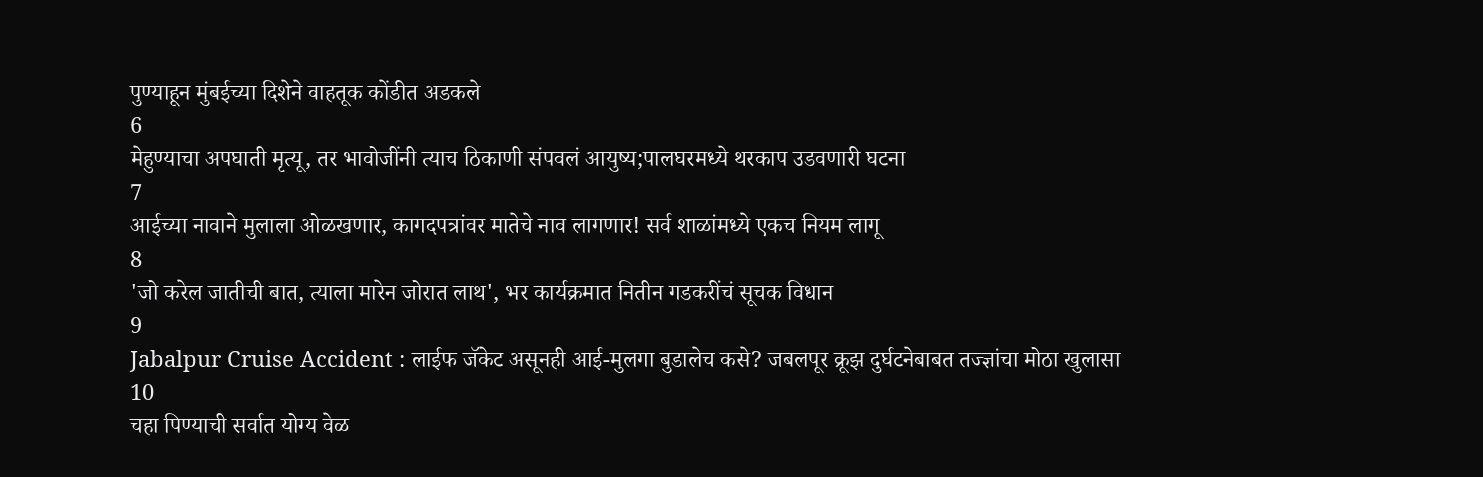पुण्याहून मुंबईच्या दिशेने वाहतूक कोंडीत अडकले
6
मेहुण्याचा अपघाती मृत्यू, तर भावोजींनी त्याच ठिकाणी संपवलं आयुष्य;पालघरमध्ये थरकाप उडवणारी घटना
7
आईच्या नावाने मुलाला ओळखणार, कागदपत्रांवर मातेचे नाव लागणार! सर्व शाळांमध्ये एकच नियम लागू
8
'जो करेल जातीची बात, त्याला मारेन जोरात लाथ', भर कार्यक्रमात नितीन गडकरींचं सूचक विधान
9
Jabalpur Cruise Accident : लाईफ जॅकेट असूनही आई-मुलगा बुडालेच कसे? जबलपूर क्रूझ दुर्घटनेबाबत तज्ज्ञांचा मोठा खुलासा
10
चहा पिण्याची सर्वात योग्य वेळ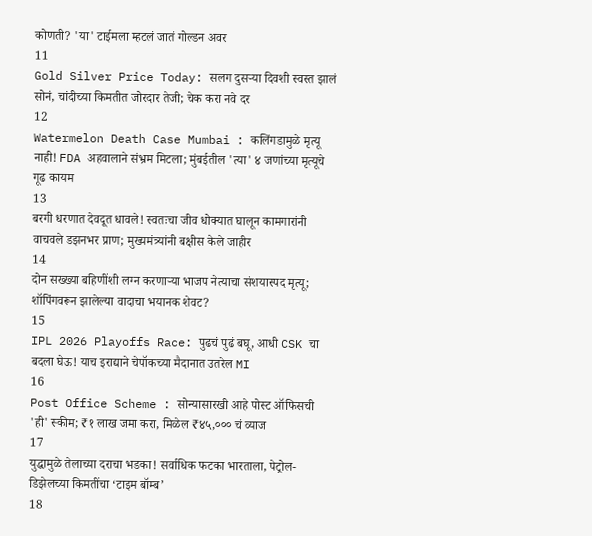कोणती? 'या' टाईमला म्हटलं जातं गोल्डन अवर
11
Gold Silver Price Today: सलग दुसऱ्या दिवशी स्वस्त झालं सोनं, चांदीच्या किमतीत जोरदार तेजी; चेक करा नवे दर
12
Watermelon Death Case Mumbai : कलिंगडामुळे मृत्यू नाही! FDA अहवालाने संभ्रम मिटला; मुंबईतील 'त्या' ४ जणांच्या मृत्यूचे गूढ कायम
13
बरगी धरणात देवदूत धावले! स्वतःचा जीव धोक्यात घालून कामगारांनी वाचवले डझनभर प्राण; मुख्यमंत्र्यांनी बक्षीस केले जाहीर
14
दोन सख्ख्या बहिणींशी लग्न करणाऱ्या भाजप नेत्याचा संशयास्पद मृत्यू; शॉपिंगवरून झालेल्या वादाचा भयानक शेवट?
15
IPL 2026 Playoffs Race: पुढचं पुढं बघू, आधी CSK चा बदला घेऊ! याच इराद्याने चेपॉकच्या मैदानात उतरेल MI
16
Post Office Scheme : सोन्यासारखी आहे पोस्ट ऑफिसची 'ही' स्कीम; ₹१ लाख जमा करा, मिळेल ₹४५,००० चं व्याज
17
युद्धामुळे तेलाच्या दराचा भडका! सर्वाधिक फटका भारताला, पेट्रोल-डिझेलच्या किमतींचा ‘टाइम बॉम्ब’
18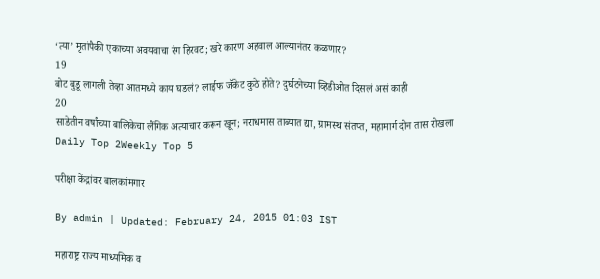‘त्या’ मृतांपैकी एकाच्या अवयवाचा रंग हिरवट; खरे कारण अहवाल आल्यानंतर कळणार?
19
बोट बुडू लागली तेव्हा आतमध्ये काय घडलं? लाईफ जॅकेट कुठे होते? दुर्घटनेच्या व्हिडीओत दिसलं असं काही
20
साडेतीन वर्षांच्या बालिकेचा लैंगिक अत्याचार करून खून; नराधमास ताब्यात द्या, ग्रामस्थ संतप्त, महामार्ग दोन तास रोखला
Daily Top 2Weekly Top 5

परीक्षा केंद्रांवर बालकांमगार

By admin | Updated: February 24, 2015 01:03 IST

महाराष्ट्र राज्य माध्यमिक व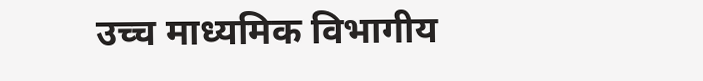उच्च माध्यमिक विभागीय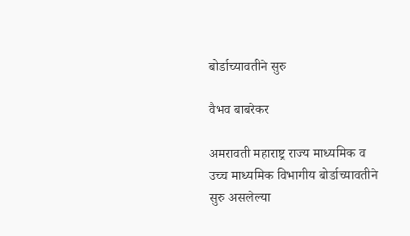बोर्डाच्यावतीने सुरु

वैभव बाबरेकर

अमरावती महाराष्ट्र राज्य माध्यमिक व उच्च माध्यमिक विभागीय बोर्डाच्यावतीने सुरु असलेल्या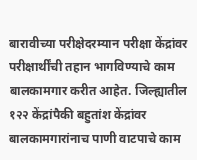बारावीच्या परीक्षेदरम्यान परीक्षा केंद्रांवर परीक्षार्थींची तहान भागविण्याचे काम बालकामगार करीत आहेत. जिल्ह्यातील १२२ केंद्रांपैकी बहुतांश केंद्रांवर बालकामगारांनाच पाणी वाटपाचे काम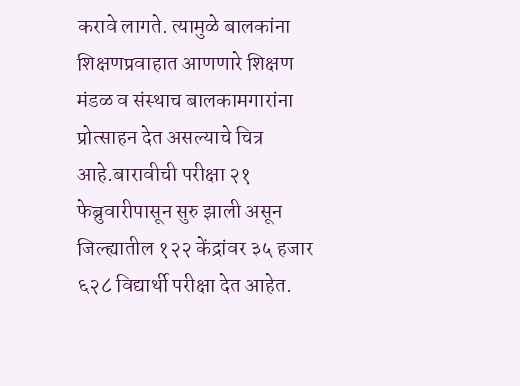करावे लागते. त्यामुळे बालकांना शिक्षणप्रवाहात आणणारे शिक्षण मंडळ व संस्थाच बालकामगारांना प्रोत्साहन देत असल्याचे चित्र आहे.बारावीची परीक्षा २१ फेब्रुवारीपासून सुरु झाली असून जिल्ह्यातील १२२ केंद्रांवर ३५ हजार ६२८ विद्यार्थी परीक्षा देत आहेत.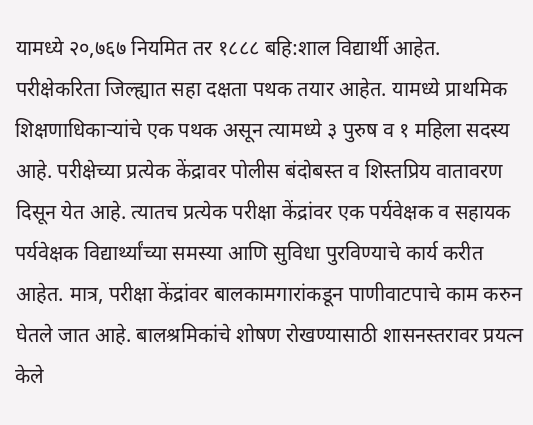यामध्ये २०,७६७ नियमित तर १८८८ बहि:शाल विद्यार्थी आहेत. परीक्षेकरिता जिल्ह्यात सहा दक्षता पथक तयार आहेत. यामध्ये प्राथमिक शिक्षणाधिकाऱ्यांचे एक पथक असून त्यामध्ये ३ पुरुष व १ महिला सदस्य आहे. परीक्षेच्या प्रत्येक केंद्रावर पोलीस बंदोबस्त व शिस्तप्रिय वातावरण दिसून येत आहे. त्यातच प्रत्येक परीक्षा केंद्रांवर एक पर्यवेक्षक व सहायक पर्यवेक्षक विद्यार्थ्यांच्या समस्या आणि सुविधा पुरविण्याचे कार्य करीत आहेत. मात्र, परीक्षा केंद्रांवर बालकामगारांकडून पाणीवाटपाचे काम करुन घेतले जात आहे. बालश्रमिकांचे शोषण रोखण्यासाठी शासनस्तरावर प्रयत्न केले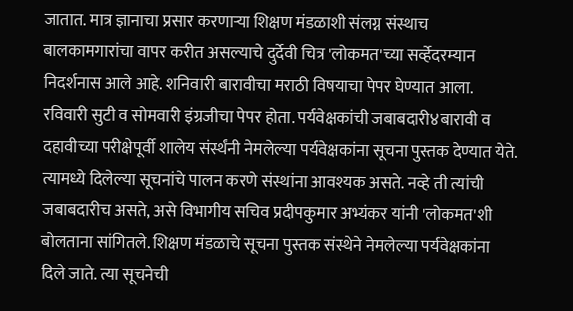जातात. मात्र ज्ञानाचा प्रसार करणाऱ्या शिक्षण मंडळाशी संलग्न संस्थाच बालकामगारांचा वापर करीत असल्याचे दुर्देवी चित्र 'लोकमत'च्या सर्व्हेदरम्यान निदर्शनास आले आहे. शनिवारी बारावीचा मराठी विषयाचा पेपर घेण्यात आला. रविवारी सुटी व सोमवारी इंग्रजीचा पेपर होता. पर्यवेक्षकांची जबाबदारी४बारावी व दहावीच्या परीक्षेपूर्वी शालेय संर्स्थंनी नेमलेल्या पर्यवेक्षकांना सूचना पुस्तक देण्यात येते. त्यामध्ये दिलेल्या सूचनांचे पालन करणे संस्थांना आवश्यक असते. नव्हे ती त्यांची जबाबदारीच असते, असे विभागीय सचिव प्रदीपकुमार अभ्यंकर यांनी 'लोकमत'शी बोलताना सांगितले. शिक्षण मंडळाचे सूचना पुस्तक संस्थेने नेमलेल्या पर्यवेक्षकांना दिले जाते. त्या सूचनेची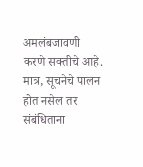अमलंबजावणी करणे सक्तीचे आहे. मात्र, सूचनेचे पालन होत नसेल तर संबंधिताना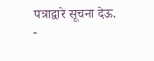पत्राद्वारे सूचना देऊ. -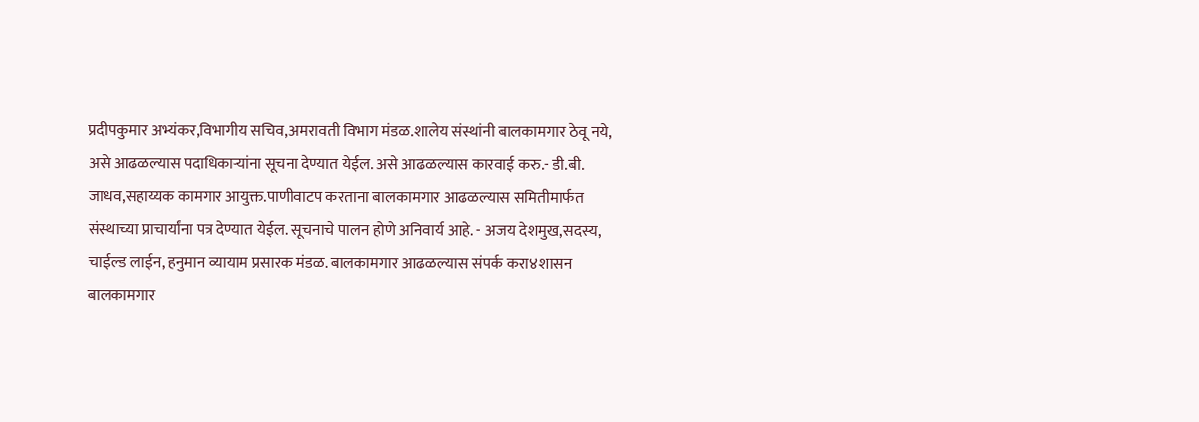प्रदीपकुमार अभ्यंकर,विभागीय सचिव,अमरावती विभाग मंडळ.शालेय संस्थांनी बालकामगार ठेवू नये, असे आढळल्यास पदाधिकाऱ्यांना सूचना देण्यात येईल. असे आढळल्यास कारवाई करु.- डी.बी. जाधव,सहाय्यक कामगार आयुक्त.पाणीवाटप करताना बालकामगार आढळल्यास समितीमार्फत संस्थाच्या प्राचार्यांना पत्र देण्यात येईल. सूचनाचे पालन होणे अनिवार्य आहे. - अजय देशमुख,सदस्य, चाईल्ड लाईन, हनुमान व्यायाम प्रसारक मंडळ. बालकामगार आढळल्यास संपर्क करा४शासन बालकामगार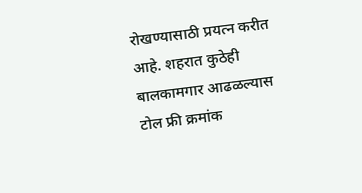रोखण्यासाठी प्रयत्न करीत आहे. शहरात कुठेही बालकामगार आढळल्यास टोल फ्री क्रमांक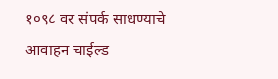१०९८ वर संपर्क साधण्याचे आवाहन चाईल्ड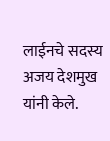लाईनचे सदस्य अजय देशमुख यांनी केले.